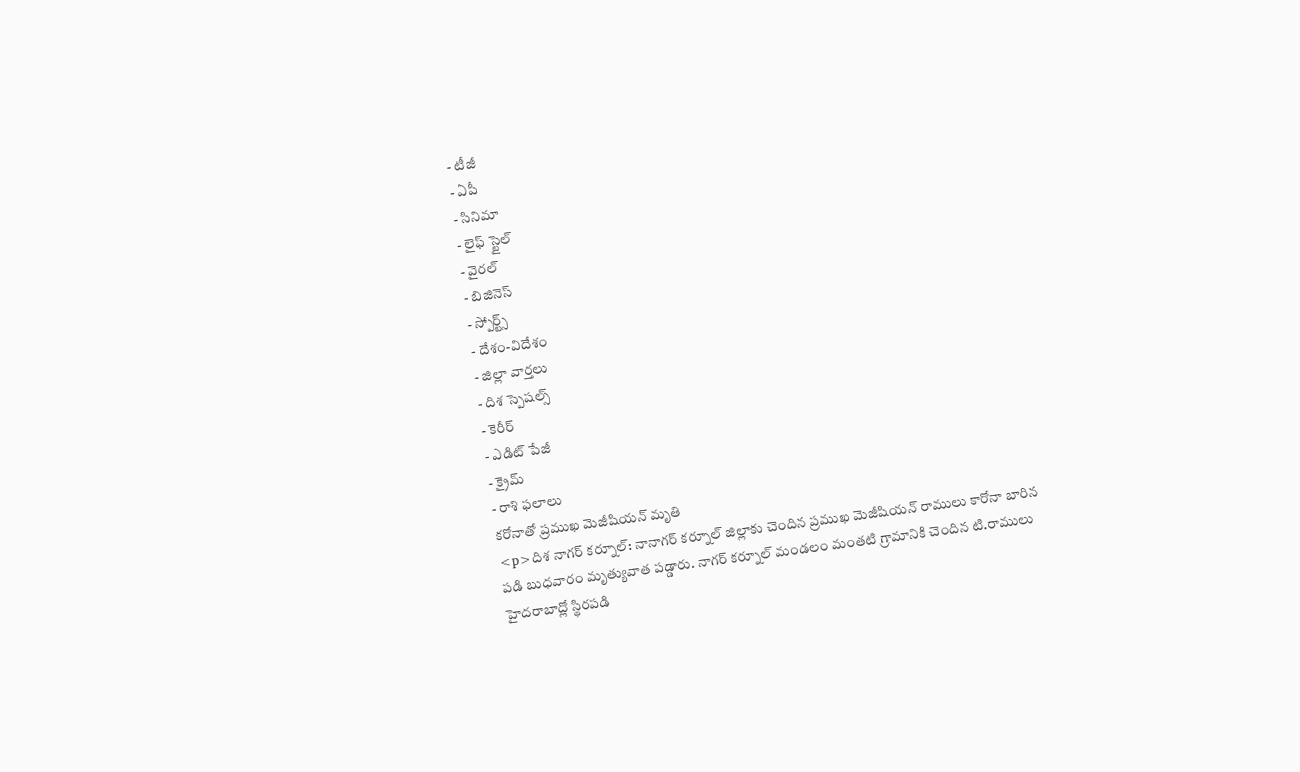- టీజీ
- ఏపీ
- సినిమా
- లైఫ్ స్టైల్
- వైరల్
- బిజినెస్
- స్పోర్ట్స్
- దేశం-విదేశం
- జిల్లా వార్తలు
- దిశ స్పెషల్స్
- కెరీర్
- ఎడిట్ పేజీ
- క్రైమ్
- రాశి ఫలాలు
కరోనాతో ప్రముఖ మెజీషియన్ మృతి
<p>దిశ నాగర్ కర్నూల్: నానాగర్ కర్నూల్ జిల్లాకు చెందిన ప్రముఖ మెజీషియన్ రాములు కారోనా బారిన పడి బుధవారం మృత్యువాత పడ్డారు. నాగర్ కర్నూల్ మండలం మంతటి గ్రామానికి చెందిన టి.రాములు హైదరాబాద్లో స్థిరపడి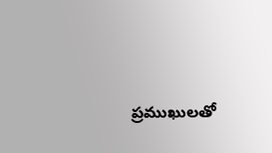ప్రముఖులతో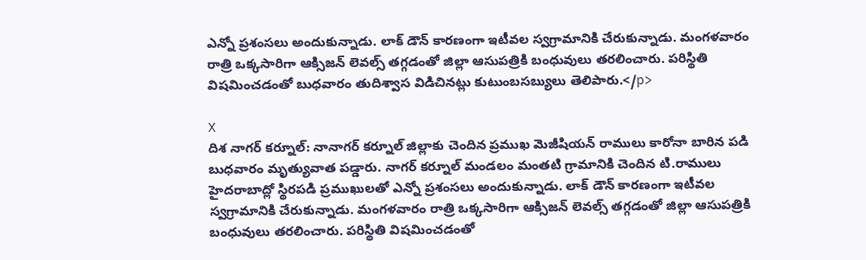ఎన్నో ప్రశంసలు అందుకున్నాడు. లాక్ డౌన్ కారణంగా ఇటీవల స్వగ్రామానికి చేరుకున్నాడు. మంగళవారం రాత్రి ఒక్కసారిగా ఆక్సిజన్ లెవల్స్ తగ్గడంతో జిల్లా ఆసుపత్రికి బంధువులు తరలించారు. పరిస్థితి విషమించడంతో బుధవారం తుదిశ్వాస విడిచినట్లు కుటుంబసబ్యులు తెలిపారు.</p>

X
దిశ నాగర్ కర్నూల్: నానాగర్ కర్నూల్ జిల్లాకు చెందిన ప్రముఖ మెజీషియన్ రాములు కారోనా బారిన పడి బుధవారం మృత్యువాత పడ్డారు. నాగర్ కర్నూల్ మండలం మంతటి గ్రామానికి చెందిన టి.రాములు హైదరాబాద్లో స్థిరపడి ప్రముఖులతో ఎన్నో ప్రశంసలు అందుకున్నాడు. లాక్ డౌన్ కారణంగా ఇటీవల స్వగ్రామానికి చేరుకున్నాడు. మంగళవారం రాత్రి ఒక్కసారిగా ఆక్సిజన్ లెవల్స్ తగ్గడంతో జిల్లా ఆసుపత్రికి బంధువులు తరలించారు. పరిస్థితి విషమించడంతో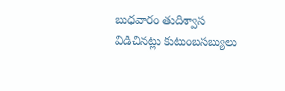బుధవారం తుదిశ్వాస విడిచినట్లు కుటుంబసబ్యులు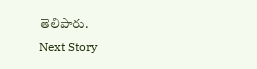తెలిపారు.
Next Story